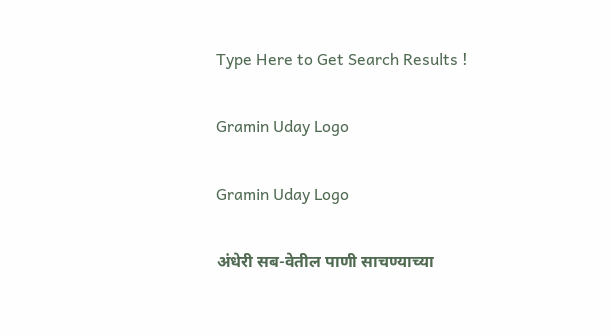Type Here to Get Search Results !

Gramin Uday Logo

Gramin Uday Logo

अंधेरी सब-वेतील पाणी साचण्याच्या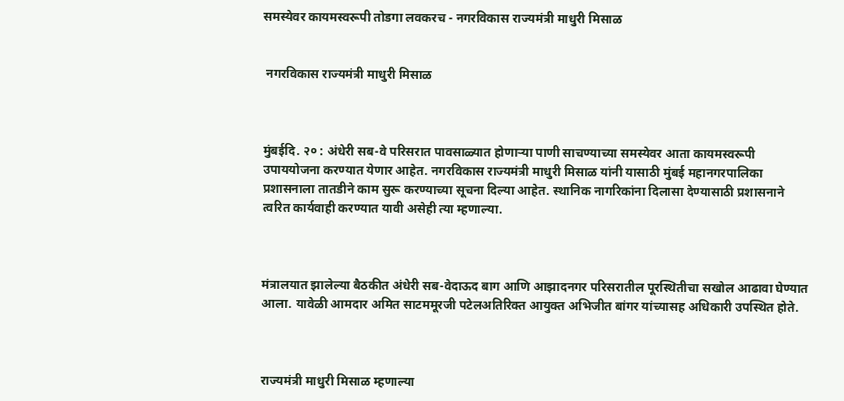समस्येवर कायमस्वरूपी तोडगा लवकरच - नगरविकास राज्यमंत्री माधुरी मिसाळ


 नगरविकास राज्यमंत्री माधुरी मिसाळ



मुंबईदि. २० : अंधेरी सब-वे परिसरात पावसाळ्यात होणाऱ्या पाणी साचण्याच्या समस्येवर आता कायमस्वरूपी उपाययोजना करण्यात येणार आहेत. नगरविकास राज्यमंत्री माधुरी मिसाळ यांनी यासाठी मुंबई महानगरपालिका प्रशासनाला तातडीने काम सुरू करण्याच्या सूचना दिल्या आहेत. स्थानिक नागरिकांना दिलासा देण्यासाठी प्रशासनाने त्वरित कार्यवाही करण्यात यावी असेही त्या म्हणाल्या.



मंत्रालयात झालेल्या बैठकीत अंधेरी सब-वेदाऊद बाग आणि आझादनगर परिसरातील पूरस्थितीचा सखोल आढावा घेण्यात आला. यावेळी आमदार अमित साटममूरजी पटेलअतिरिक्त आयुक्त अभिजीत बांगर यांच्यासह अधिकारी उपस्थित होते.



राज्यमंत्री माधुरी मिसाळ म्हणाल्या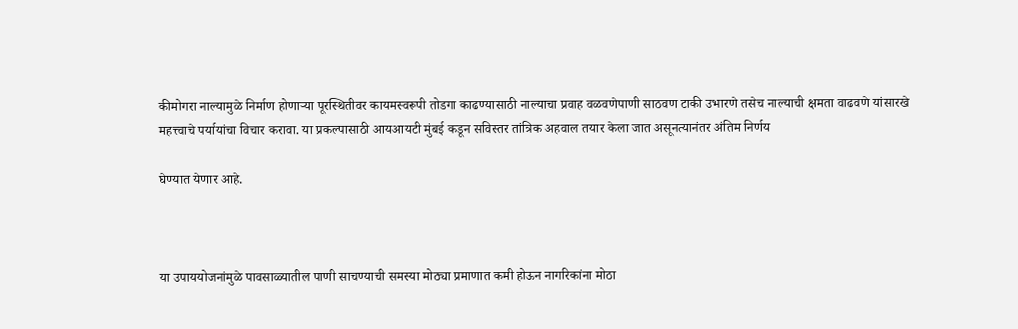कीमोगरा नाल्यामुळे निर्माण होणाऱ्या पूरस्थितीवर कायमस्वरूपी तोडगा काढण्यासाठी नाल्याचा प्रवाह वळवणेपाणी साठवण टाकी उभारणे तसेच नाल्याची क्षमता वाढवणे यांसारखे महत्त्वाचे पर्यायांचा विचार करावा. या प्रकल्पासाठी आयआयटी मुंबई कडून सविस्तर तांत्रिक अहवाल तयार केला जात असूनत्यानंतर अंतिम निर्णय

घेण्यात येणार आहे.



या उपाययोजनांमुळे पावसाळ्यातील पाणी साचण्याची समस्या मोठ्या प्रमाणात कमी होऊन नागरिकांना मोठा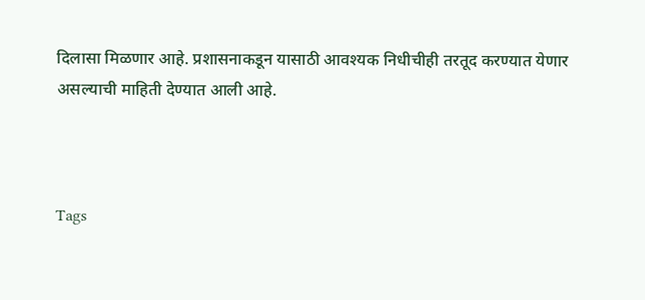दिलासा मिळणार आहे. प्रशासनाकडून यासाठी आवश्यक निधीचीही तरतूद करण्यात येणार असल्याची माहिती देण्यात आली आहे.



Tags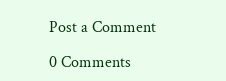Post a Comment

0 Comments